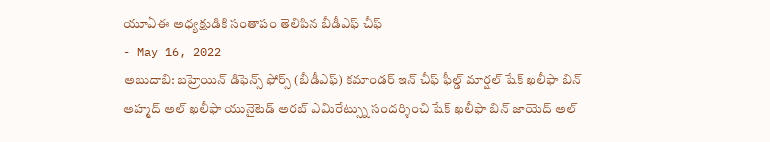యూఏఈ అధ్యక్షుడికి సంతాపం తెలిపిన బీడీఎఫ్ చీఫ్
- May 16, 2022
అబుదాబి: బహ్రెయిన్ డిఫెన్స్ ఫోర్స్ (బీడీఎఫ్) కమాండర్ ఇన్ చీఫ్ ఫీల్డ్ మార్షల్ షేక్ ఖలీఫా బిన్ అహ్మద్ అల్ ఖలీఫా యునైటెడ్ అరబ్ ఎమిరేట్స్ను సందర్శించి షేక్ ఖలీఫా బిన్ జాయెద్ అల్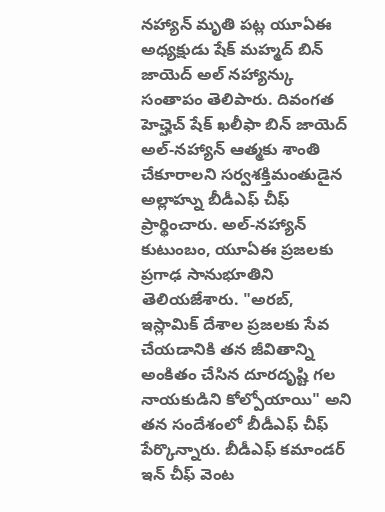నహ్యాన్ మృతి పట్ల యూఏఈ అధ్యక్షుడు షేక్ మహ్మద్ బిన్ జాయెద్ అల్ నహ్యాన్కు సంతాపం తెలిపారు. దివంగత హెచ్హెచ్ షేక్ ఖలీఫా బిన్ జాయెద్ అల్-నహ్యాన్ ఆత్మకు శాంతి చేకూరాలని సర్వశక్తిమంతుడైన అల్లాహ్ను బీడీఎఫ్ చీఫ్ ప్రార్థించారు. అల్-నహ్యాన్ కుటుంబం, యూఏఈ ప్రజలకు ప్రగాఢ సానుభూతిని తెలియజేశారు. "అరబ్, ఇస్లామిక్ దేశాల ప్రజలకు సేవ చేయడానికి తన జీవితాన్ని అంకితం చేసిన దూరదృష్టి గల నాయకుడిని కోల్పోయాయి" అని తన సందేశంలో బీడీఎఫ్ చీఫ్ పేర్కొన్నారు. బీడీఎఫ్ కమాండర్ ఇన్ చీఫ్ వెంట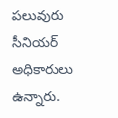పలువురు సీనియర్ అధికారులు ఉన్నారు.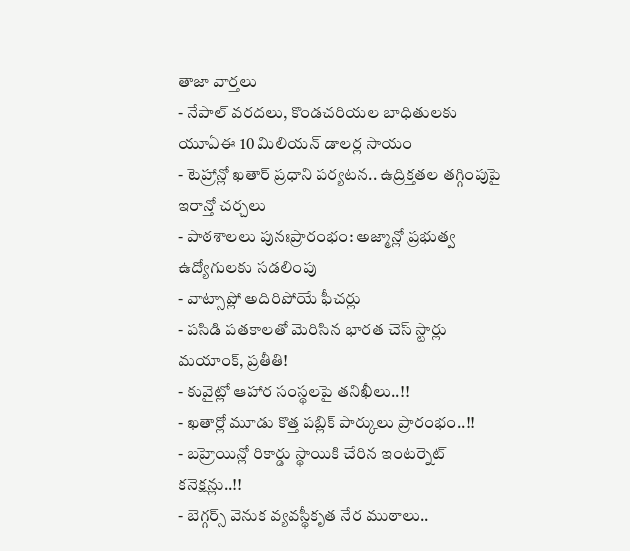తాజా వార్తలు
- నేపాల్ వరదలు, కొండచరియల బాధితులకు యూఏఈ 10 మిలియన్ డాలర్ల సాయం
- టెహ్రాన్లో ఖతార్ ప్రధాని పర్యటన.. ఉద్రిక్తతల తగ్గింపుపై ఇరాన్తో చర్చలు
- పాఠశాలలు పునఃప్రారంభం: అజ్మాన్లో ప్రభుత్వ ఉద్యోగులకు సడలింపు
- వాట్సాప్లో అదిరిపోయే ఫీచర్లు
- పసిడి పతకాలతో మెరిసిన భారత చెస్ స్టార్లు మయాంక్, ప్రతీతి!
- కువైట్లో ఆహార సంస్థలపై తనిఖీలు..!!
- ఖతార్లో మూడు కొత్త పబ్లిక్ పార్కులు ప్రారంభం..!!
- బహ్రెయిన్లో రికార్డు స్థాయికి చేరిన ఇంటర్నెట్ కనెక్షన్లు..!!
- బెగ్గర్స్ వెనుక వ్యవస్థీకృత నేర ముఠాలు..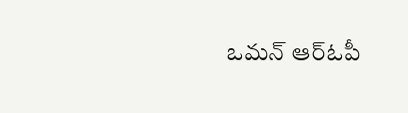ఒమన్ ఆర్ఓపీ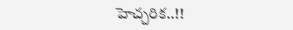హెచ్చరిక..!!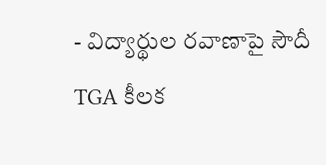- విద్యార్థుల రవాణాపై సౌదీ TGA కీలక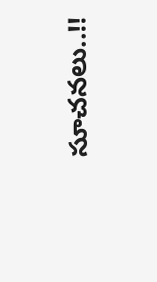సూచనలు..!!